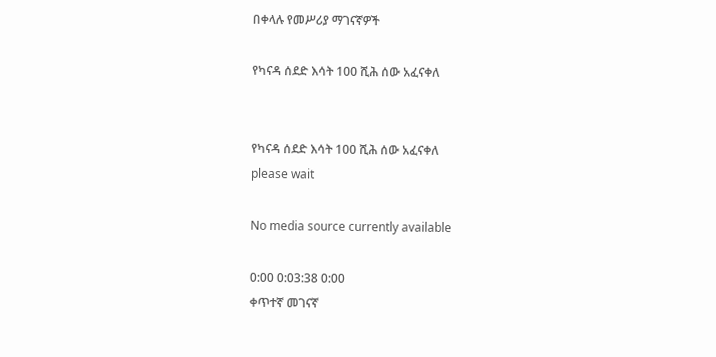በቀላሉ የመሥሪያ ማገናኛዎች

የካናዳ ሰደድ እሳት 100 ሺሕ ሰው አፈናቀለ


የካናዳ ሰደድ እሳት 100 ሺሕ ሰው አፈናቀለ
please wait

No media source currently available

0:00 0:03:38 0:00
ቀጥተኛ መገናኛ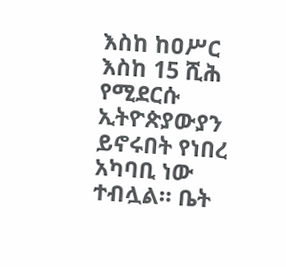እስከ ከዐሥር እስከ 15 ሺሕ የሚደርሱ ኢትዮጵያውያን ይኖሩበት የነበረ አካባቢ ነው ተብሏል። ቤት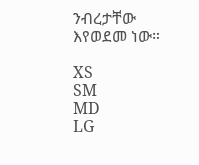ንብረታቸው እየወደመ ነው።

XS
SM
MD
LG